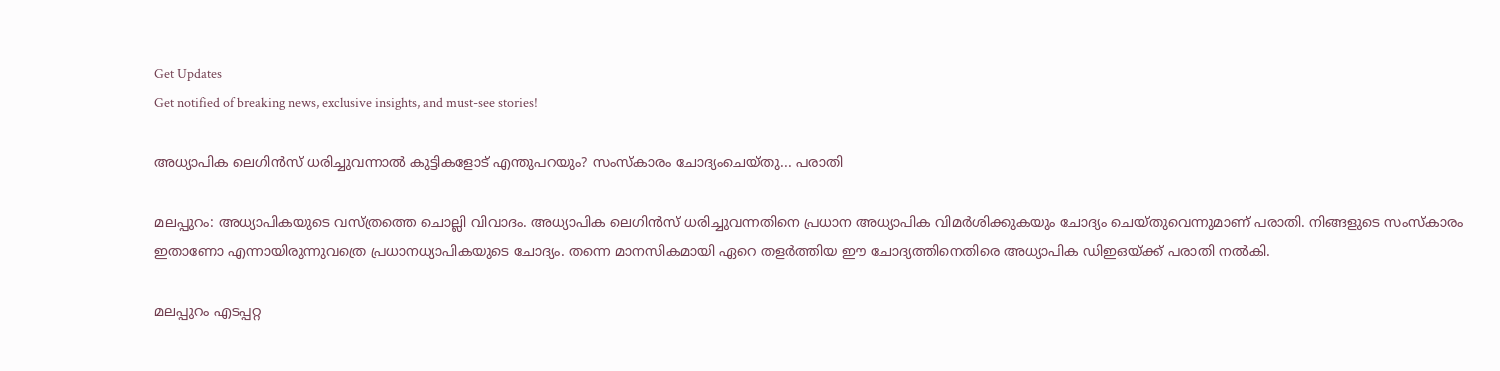Get Updates
Get notified of breaking news, exclusive insights, and must-see stories!

അധ്യാപിക ലെഗിന്‍സ് ധരിച്ചുവന്നാല്‍ കുട്ടികളോട് എന്തുപറയും? സംസ്‌കാരം ചോദ്യംചെയ്തു... പരാതി

മലപ്പുറം: അധ്യാപികയുടെ വസ്ത്രത്തെ ചൊല്ലി വിവാദം. അധ്യാപിക ലെഗിന്‍സ് ധരിച്ചുവന്നതിനെ പ്രധാന അധ്യാപിക വിമര്‍ശിക്കുകയും ചോദ്യം ചെയ്തുവെന്നുമാണ് പരാതി. നിങ്ങളുടെ സംസ്‌കാരം ഇതാണോ എന്നായിരുന്നുവത്രെ പ്രധാനധ്യാപികയുടെ ചോദ്യം. തന്നെ മാനസികമായി ഏറെ തളര്‍ത്തിയ ഈ ചോദ്യത്തിനെതിരെ അധ്യാപിക ഡിഇഒയ്ക്ക് പരാതി നല്‍കി.

മലപ്പുറം എടപ്പറ്റ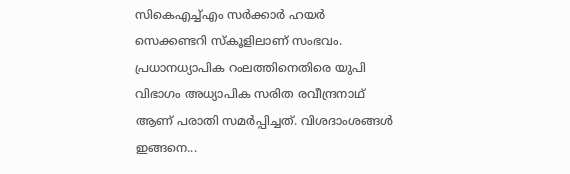സികെഎച്ച്എം സര്‍ക്കാര്‍ ഹയര്‍ സെക്കണ്ടറി സ്‌കൂളിലാണ് സംഭവം. പ്രധാനധ്യാപിക റംലത്തിനെതിരെ യുപി വിഭാഗം അധ്യാപിക സരിത രവീന്ദ്രനാഥ് ആണ് പരാതി സമര്‍പ്പിച്ചത്. വിശദാംശങ്ങള്‍ ഇങ്ങനെ...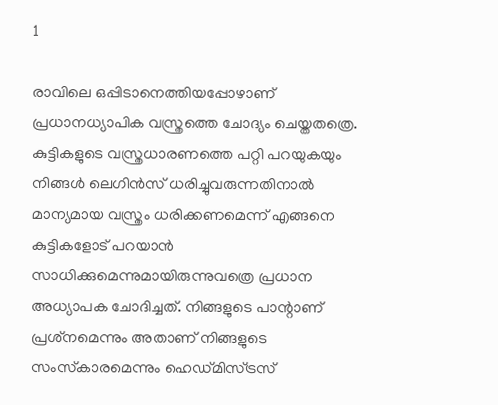1

രാവിലെ ഒപ്പിടാനെത്തിയപ്പോഴാണ് പ്രധാനധ്യാപിക വസ്ത്രത്തെ ചോദ്യം ചെയ്തതത്രെ. കുട്ടികളുടെ വസ്ത്രധാരണത്തെ പറ്റി പറയുകയും നിങ്ങള്‍ ലെഗിന്‍സ് ധരിച്ചുവരുന്നതിനാല്‍ മാന്യമായ വസ്ത്രം ധരിക്കണമെന്ന് എങ്ങനെ കുട്ടികളോട് പറയാന്‍ സാധിക്കുമെന്നുമായിരുന്നുവത്രെ പ്രധാന അധ്യാപക ചോദിച്ചത്. നിങ്ങളുടെ പാന്റാണ് പ്രശ്‌നമെന്നും അതാണ് നിങ്ങളുടെ സംസ്‌കാരമെന്നും ഹെഡ്മിസ്ട്രസ്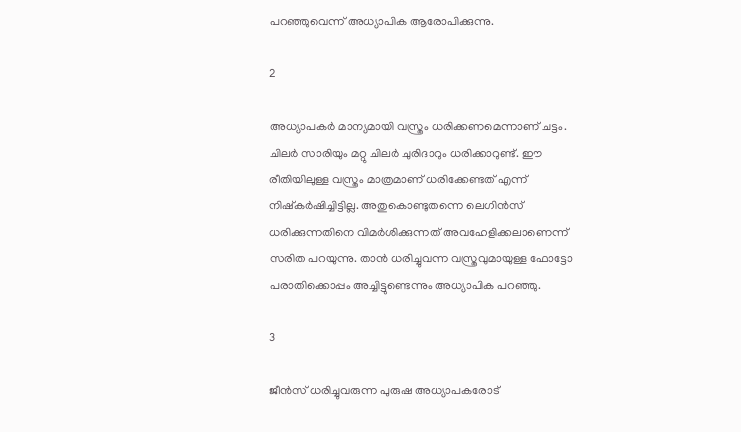പറഞ്ഞുവെന്ന് അധ്യാപിക ആരോപിക്കുന്നു.

2

അധ്യാപകര്‍ മാന്യമായി വസ്ത്രം ധരിക്കണമെന്നാണ് ചട്ടം. ചിലര്‍ സാരിയും മറ്റു ചിലര്‍ ചുരിദാറും ധരിക്കാറുണ്ട്. ഈ രീതിയിലുള്ള വസ്ത്രം മാത്രമാണ് ധരിക്കേണ്ടത് എന്ന് നിഷ്‌കര്‍ഷിച്ചിട്ടില്ല. അതുകൊണ്ടുതന്നെ ലെഗിന്‍സ് ധരിക്കുന്നതിനെ വിമര്‍ശിക്കുന്നത് അവഹേളിക്കലാണെന്ന് സരിത പറയുന്നു. താന്‍ ധരിച്ചുവന്ന വസ്ത്രവുമായുള്ള ഫോട്ടോ പരാതിക്കൊപ്പം അച്ചിട്ടുണ്ടെന്നും അധ്യാപിക പറഞ്ഞു.

3

ജീന്‍സ് ധരിച്ചുവരുന്ന പുരുഷ അധ്യാപകരോട്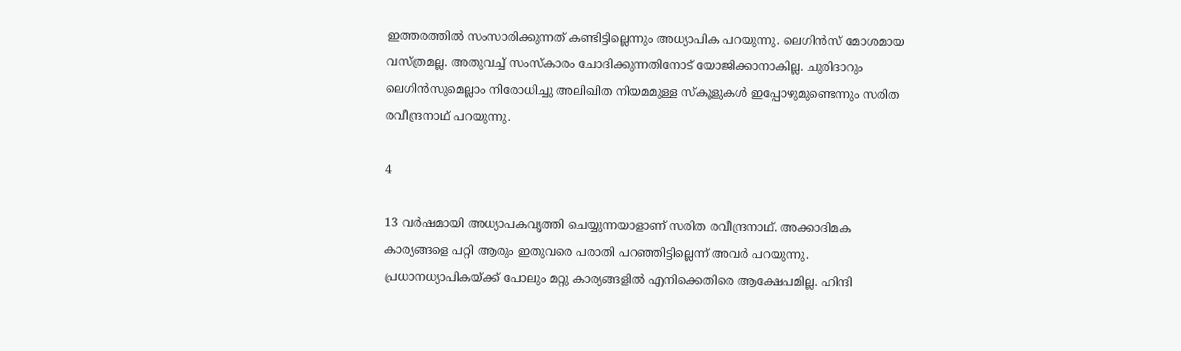ഇത്തരത്തില്‍ സംസാരിക്കുന്നത് കണ്ടിട്ടില്ലെന്നും അധ്യാപിക പറയുന്നു. ലെഗിന്‍സ് മോശമായ വസ്ത്രമല്ല. അതുവച്ച് സംസ്‌കാരം ചോദിക്കുന്നതിനോട് യോജിക്കാനാകില്ല. ചുരിദാറും ലെഗിന്‍സുമെല്ലാം നിരോധിച്ചു അലിഖിത നിയമമുള്ള സ്‌കൂളുകള്‍ ഇപ്പോഴുമുണ്ടെന്നും സരിത രവീന്ദ്രനാഥ് പറയുന്നു.

4

13 വര്‍ഷമായി അധ്യാപകവൃത്തി ചെയ്യുന്നയാളാണ് സരിത രവീന്ദ്രനാഥ്. അക്കാദിമക കാര്യങ്ങളെ പറ്റി ആരും ഇതുവരെ പരാതി പറഞ്ഞിട്ടില്ലെന്ന് അവര്‍ പറയുന്നു. പ്രധാനധ്യാപികയ്ക്ക് പോലും മറ്റു കാര്യങ്ങളില്‍ എനിക്കെതിരെ ആക്ഷേപമില്ല. ഹിന്ദി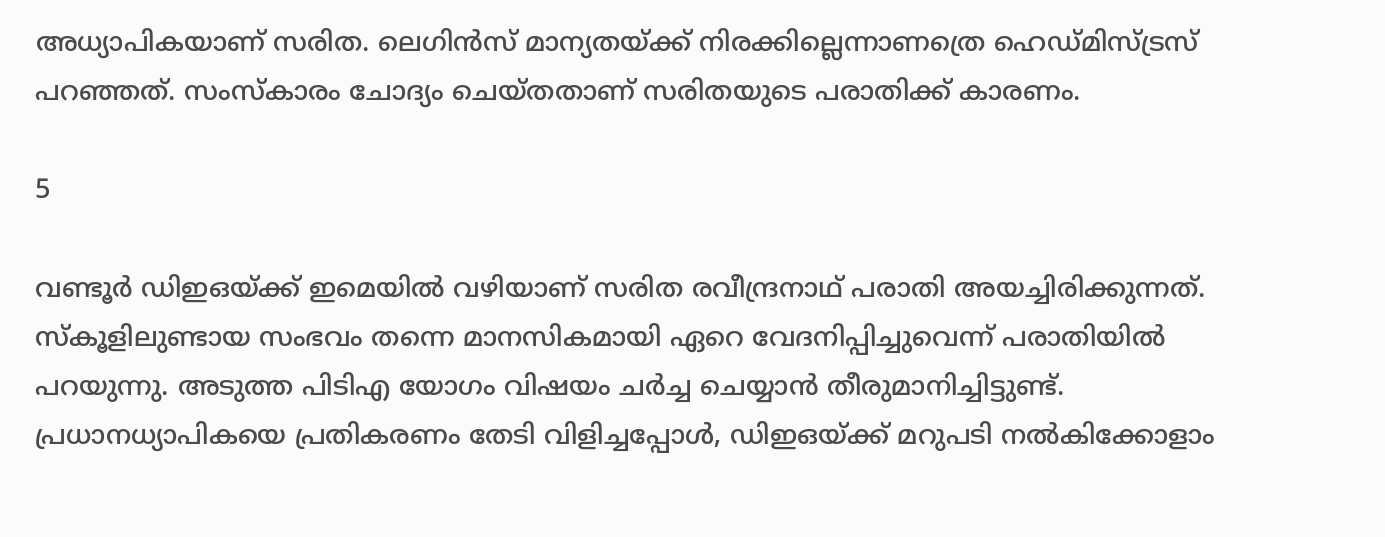അധ്യാപികയാണ് സരിത. ലെഗിന്‍സ് മാന്യതയ്ക്ക് നിരക്കില്ലെന്നാണത്രെ ഹെഡ്മിസ്ട്രസ് പറഞ്ഞത്. സംസ്‌കാരം ചോദ്യം ചെയ്തതാണ് സരിതയുടെ പരാതിക്ക് കാരണം.

5

വണ്ടൂര്‍ ഡിഇഒയ്ക്ക് ഇമെയില്‍ വഴിയാണ് സരിത രവീന്ദ്രനാഥ് പരാതി അയച്ചിരിക്കുന്നത്. സ്‌കൂളിലുണ്ടായ സംഭവം തന്നെ മാനസികമായി ഏറെ വേദനിപ്പിച്ചുവെന്ന് പരാതിയില്‍ പറയുന്നു. അടുത്ത പിടിഎ യോഗം വിഷയം ചര്‍ച്ച ചെയ്യാന്‍ തീരുമാനിച്ചിട്ടുണ്ട്. പ്രധാനധ്യാപികയെ പ്രതികരണം തേടി വിളിച്ചപ്പോള്‍, ഡിഇഒയ്ക്ക് മറുപടി നല്‍കിക്കോളാം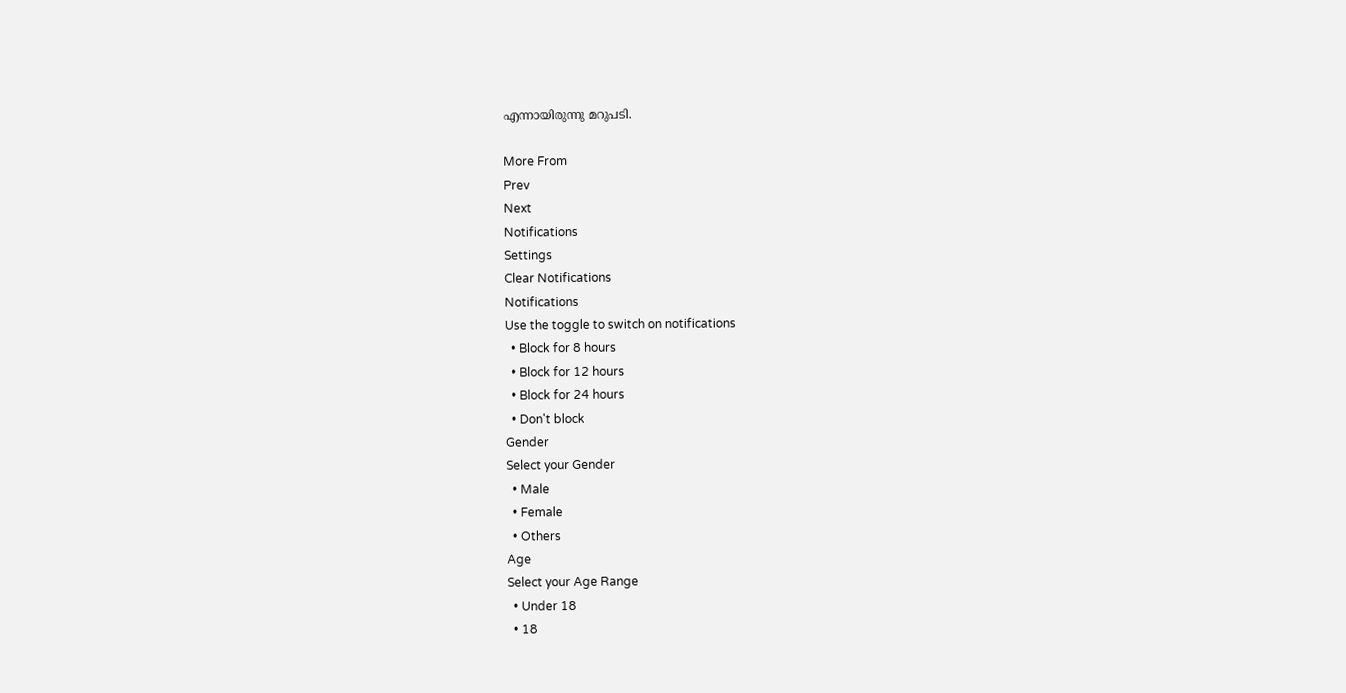എന്നായിരുന്നു മറുപടി.

More From
Prev
Next
Notifications
Settings
Clear Notifications
Notifications
Use the toggle to switch on notifications
  • Block for 8 hours
  • Block for 12 hours
  • Block for 24 hours
  • Don't block
Gender
Select your Gender
  • Male
  • Female
  • Others
Age
Select your Age Range
  • Under 18
  • 18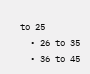to 25
  • 26 to 35
  • 36 to 45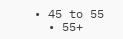• 45 to 55
  • 55+